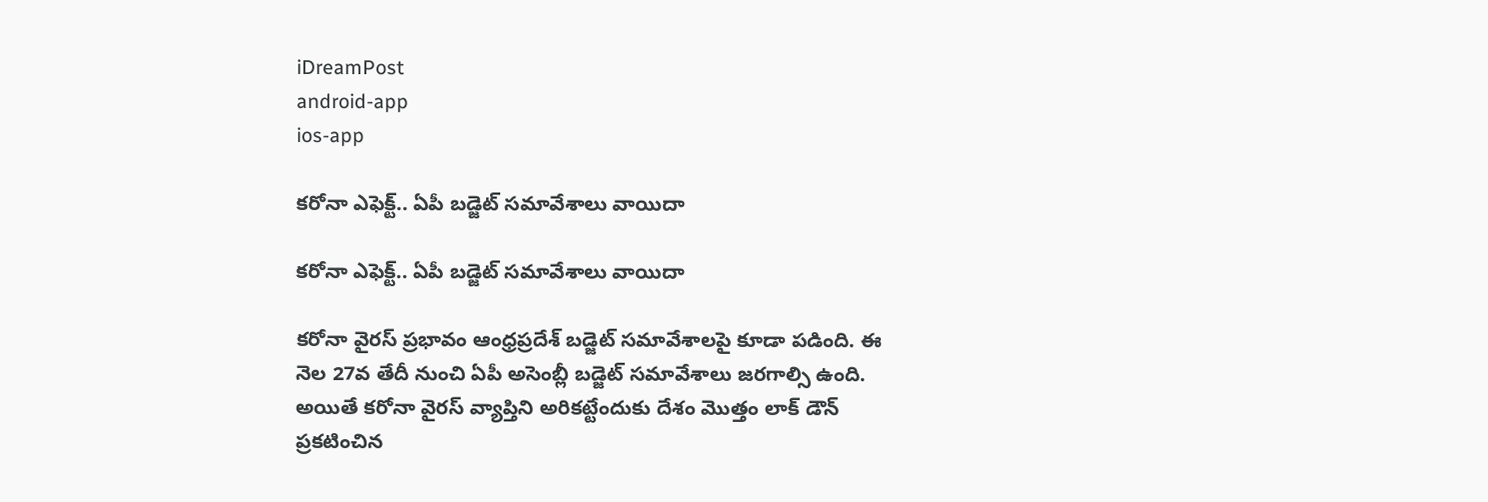iDreamPost
android-app
ios-app

కరోనా ఎఫెక్ట్‌.. ఏపీ బడ్జెట్‌ సమావేశాలు వాయిదా

కరోనా ఎఫెక్ట్‌.. ఏపీ బడ్జెట్‌ సమావేశాలు వాయిదా

కరోనా వైరస్‌ ప్రభావం ఆంధ్రప్రదేశ్‌ బడ్జెట్‌ సమావేశాలపై కూడా పడింది. ఈ నెల 27వ తేదీ నుంచి ఏపీ అసెంబ్లీ బడ్జెట్‌ సమావేశాలు జరగాల్సి ఉంది. అయితే కరోనా వైరస్‌ వ్యాప్తిని అరికట్టేందుకు దేశం మొత్తం లాక్‌ డౌన్‌ ప్రకటించిన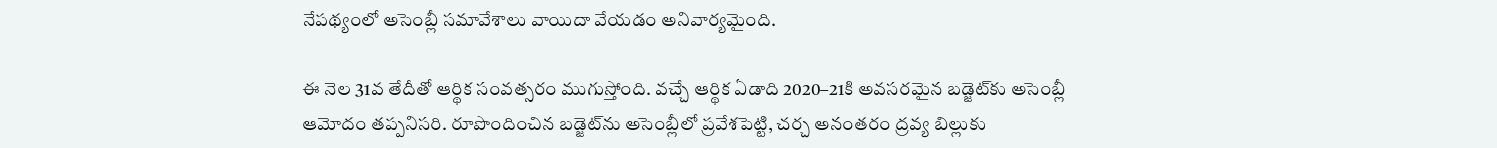నేపథ్యంలో అసెంబ్లీ సమావేశాలు వాయిదా వేయడం అనివార్యమైంది.

ఈ నెల 31వ తేదీతో ఆర్థిక సంవత్సరం ముగుస్తోంది. వచ్చే ఆర్థిక ఏడాది 2020–21కి అవసరమైన బడ్జెట్‌కు అసెంబ్లీ ఆమోదం తప్పనిసరి. రూపొందించిన బడ్జెట్‌ను అసెంబ్లీలో ప్రవేశపెట్టి, చర్చ అనంతరం ద్రవ్య బిల్లుకు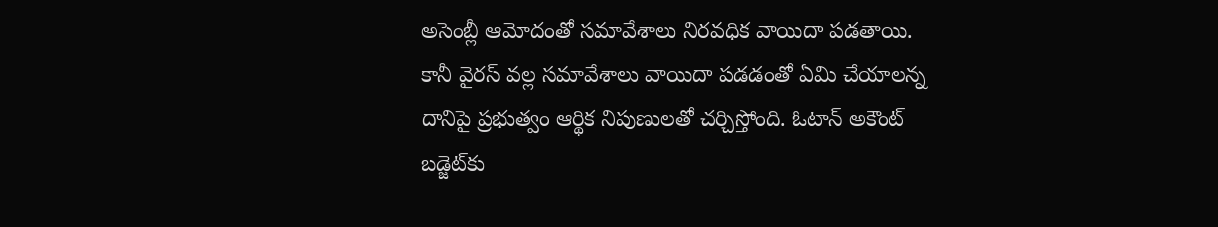అసెంబ్లీ ఆమోదంతో సమావేశాలు నిరవధిక వాయిదా పడతాయి. కానీ వైరస్‌ వల్ల సమావేశాలు వాయిదా పడడంతో ఏమి చేయాలన్న దానిపై ప్రభుత్వం ఆర్థిక నిపుణులతో చర్చిస్తోంది. ఓటాన్‌ అకౌంట్‌ బడ్జెట్‌కు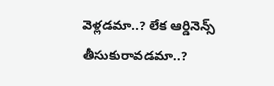వెళ్లడమా..? లేక ఆర్డినెన్స్‌ తీసుకురావడమా..?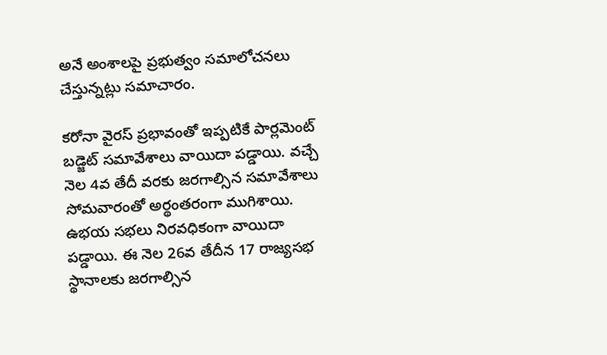అనే అంశాలపై ప్రభుత్వం సమాలోచనలు చేస్తున్నట్లు సమాచారం.

కరోనా వైరస్‌ ప్రభావంతో ఇప్పటికే పార్లమెంట్‌ బడ్జెట్‌ సమావేశాలు వాయిదా పడ్డాయి. వచ్చే నెల 4వ తేదీ వరకు జరగాల్సిన సమావేశాలు సోమవారంతో అర్థంతరంగా ముగిశాయి. ఉభయ సభలు నిరవధికంగా వాయిదా పడ్డాయి. ఈ నెల 26వ తేదీన 17 రాజ్యసభ స్థానాలకు జరగాల్సిన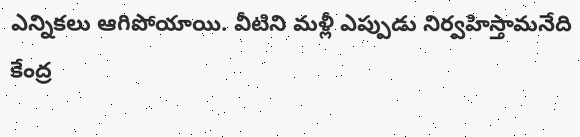ఎన్నికలు ఆగిపోయాయి. వీటిని మళ్లీ ఎప్పుడు నిర్వహిస్తామనేది కేంద్ర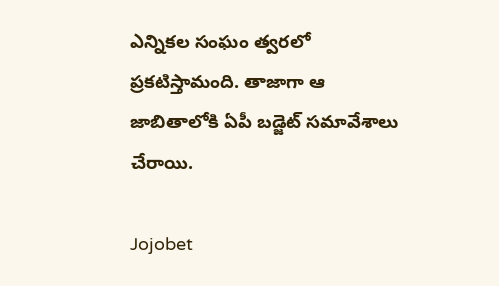ఎన్నికల సంఘం త్వరలో ప్రకటిస్తామంది. తాజాగా ఆ జాబితాలోకి ఏపీ బడ్జెట్‌ సమావేశాలు చేరాయి.

Jojobet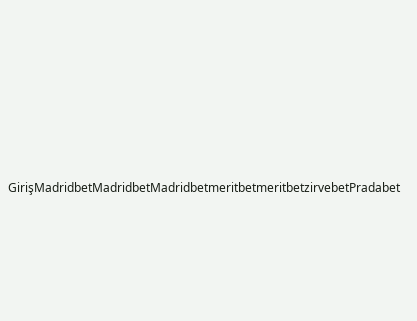GirişMadridbetMadridbetMadridbetmeritbetmeritbetzirvebetPradabet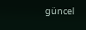güncel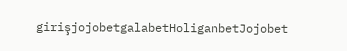girişjojobetgalabetHoliganbetJojobet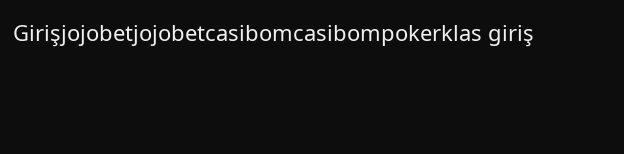Girişjojobetjojobetcasibomcasibompokerklas giriş